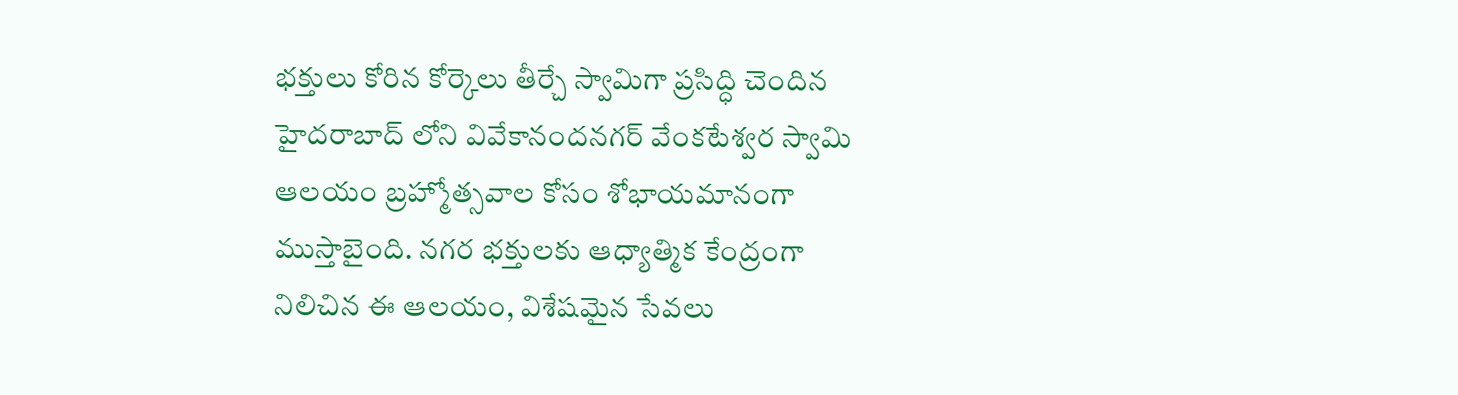భక్తులు కోరిన కోర్కెలు తీర్చే స్వామిగా ప్రసిద్ధి చెందిన హైదరాబాద్ లోని వివేకానందనగర్ వేంకటేశ్వర స్వామి ఆలయం బ్రహ్మోత్సవాల కోసం శోభాయమానంగా ముస్తాబైంది. నగర భక్తులకు ఆధ్యాత్మిక కేంద్రంగా నిలిచిన ఈ ఆలయం, విశేషమైన సేవలు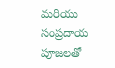మరియు సంప్రదాయ పూజలతో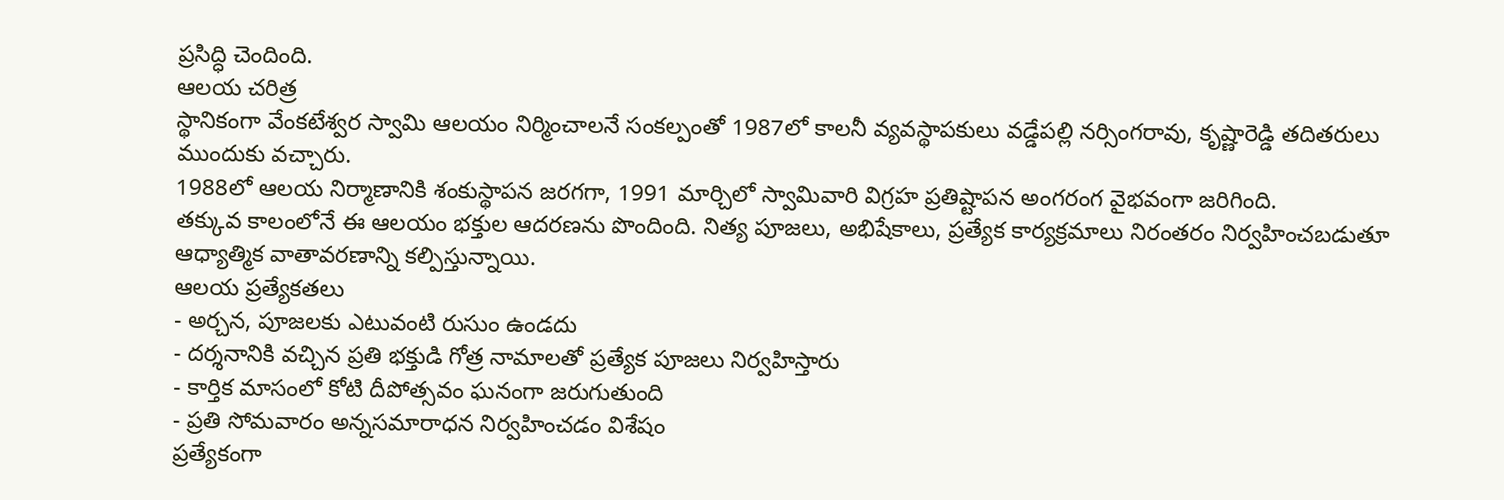ప్రసిద్ధి చెందింది.
ఆలయ చరిత్ర
స్థానికంగా వేంకటేశ్వర స్వామి ఆలయం నిర్మించాలనే సంకల్పంతో 1987లో కాలనీ వ్యవస్థాపకులు వడ్డేపల్లి నర్సింగరావు, కృష్ణారెడ్డి తదితరులు ముందుకు వచ్చారు.
1988లో ఆలయ నిర్మాణానికి శంకుస్థాపన జరగగా, 1991 మార్చిలో స్వామివారి విగ్రహ ప్రతిష్టాపన అంగరంగ వైభవంగా జరిగింది.
తక్కువ కాలంలోనే ఈ ఆలయం భక్తుల ఆదరణను పొందింది. నిత్య పూజలు, అభిషేకాలు, ప్రత్యేక కార్యక్రమాలు నిరంతరం నిర్వహించబడుతూ ఆధ్యాత్మిక వాతావరణాన్ని కల్పిస్తున్నాయి.
ఆలయ ప్రత్యేకతలు
- అర్చన, పూజలకు ఎటువంటి రుసుం ఉండదు
- దర్శనానికి వచ్చిన ప్రతి భక్తుడి గోత్ర నామాలతో ప్రత్యేక పూజలు నిర్వహిస్తారు
- కార్తిక మాసంలో కోటి దీపోత్సవం ఘనంగా జరుగుతుంది
- ప్రతి సోమవారం అన్నసమారాధన నిర్వహించడం విశేషం
ప్రత్యేకంగా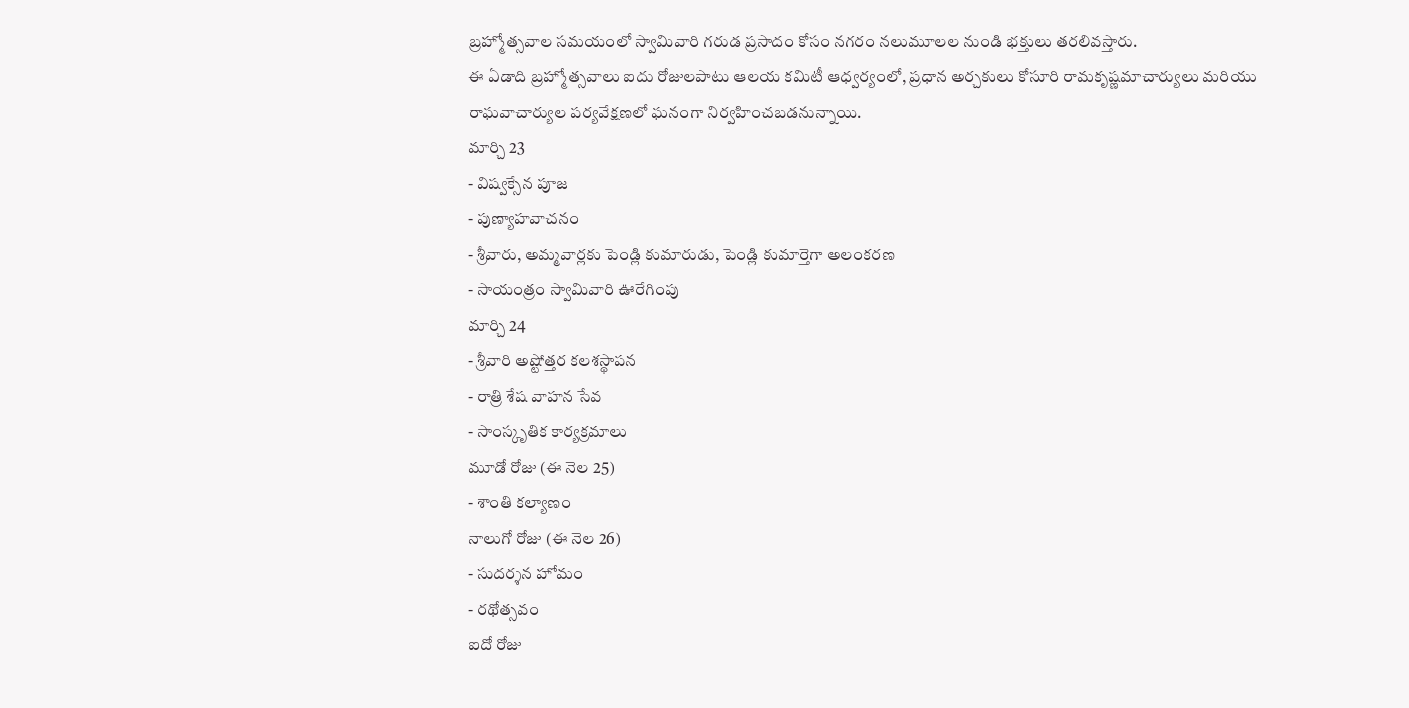బ్రహ్మోత్సవాల సమయంలో స్వామివారి గరుడ ప్రసాదం కోసం నగరం నలుమూలల నుండి భక్తులు తరలివస్తారు.
ఈ ఏడాది బ్రహ్మోత్సవాలు ఐదు రోజులపాటు ఆలయ కమిటీ ఆధ్వర్యంలో, ప్రధాన అర్చకులు కోసూరి రామకృష్ణమాచార్యులు మరియు రాఘవాచార్యుల పర్యవేక్షణలో ఘనంగా నిర్వహించబడనున్నాయి.
మార్చి 23
- విష్వక్సేన పూజ
- పుణ్యాహవాచనం
- శ్రీవారు, అమ్మవార్లకు పెండ్లి కుమారుడు, పెండ్లి కుమార్తెగా అలంకరణ
- సాయంత్రం స్వామివారి ఊరేగింపు
మార్చి 24
- శ్రీవారి అష్టోత్తర కలశస్థాపన
- రాత్రి శేష వాహన సేవ
- సాంస్కృతిక కార్యక్రమాలు
మూడో రోజు (ఈ నెల 25)
- శాంతి కల్యాణం
నాలుగో రోజు (ఈ నెల 26)
- సుదర్శన హోమం
- రథోత్సవం
ఐదో రోజు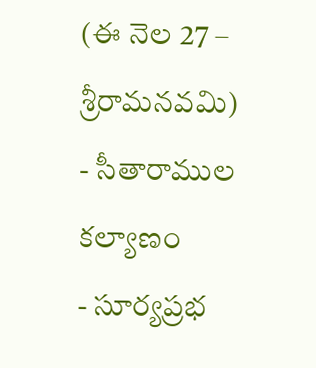(ఈ నెల 27 – శ్రీరామనవమి)
- సీతారాముల కల్యాణం
- సూర్యప్రభ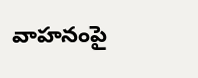వాహనంపై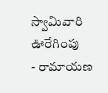స్వామివారి ఊరేగింపు
- రామాయణ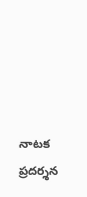నాటక ప్రదర్శన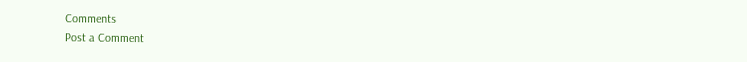Comments
Post a Comment